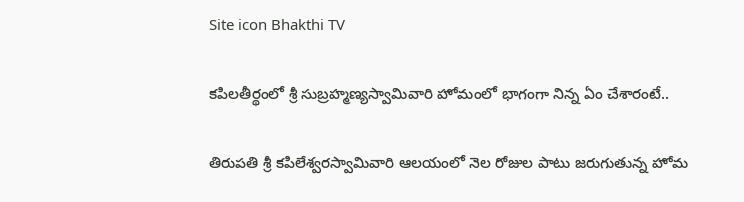Site icon Bhakthi TV

కపిలతీర్థంలో శ్రీ సుబ్రహ్మణ్యస్వామివారి హోమంలో భాగంగా నిన్న ఏం చేశారంటే..

తిరుపతి శ్రీ కపిలేశ్వరస్వామివారి ఆలయంలో నెల రోజుల పాటు జరుగుతున్న హోమ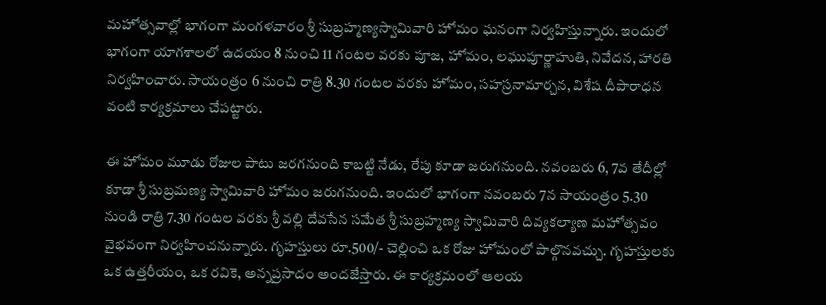మహోత్సవాల్లో భాగంగా మంగళవారం శ్రీ సుబ్రహ్మణ్యస్వామివారి హోమం ఘనంగా నిర్వహిస్తున్నారు. ఇందులో భాగంగా యాగశాలలో ఉదయం 8 నుంచి 11 గంటల వరకు పూజ, హోమం, లఘుపూర్ణాహుతి, నివేదన, హారతి నిర్వహించారు. సాయంత్రం 6 నుంచి రాత్రి 8.30 గంటల వరకు హోమం, సహస్రనామార్చన, విశేష దీపారాధన వంటి కార్యక్రమాలు చేపట్టారు.

ఈ హోమం మూడు రోజుల పాటు జరగనుంది కాబట్టి నేడు, రేపు కూడా జరుగనుంది. నవంబ‌రు 6, 7వ తేదీల్లో కూడా శ్రీ సుబ్రమణ్య స్వామివారి హోమం జరుగనుంది. ఇందులో భాగంగా నవంబ‌రు 7న‌ సాయంత్రం 5.30 నుండి రాత్రి 7.30 గంటల వరకు శ్రీ వల్లి దేవసేన సమేత శ్రీ సుబ్రహ్మణ్య స్వామివారి దివ్యకల్యాణ మహోత్సవం వైభవంగా నిర్వహించనున్నారు. గృహస్తులు రూ.500/- చెల్లించి ఒక రోజు హోమంలో పాల్గొనవచ్చు. గృహస్తులకు ఒక ఉత్తరీయం, ఒక రవికె, అన్నప్రసాదం అందజేస్తారు. ఈ కార్యక్రమంలో ఆల‌య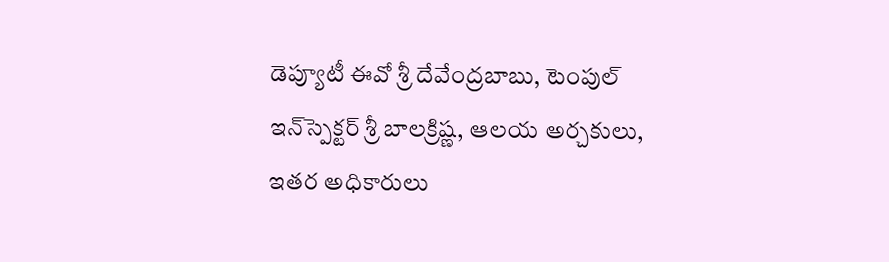డెప్యూటీ ఈవో శ్రీ దేవేంద్ర‌బాబు, టెంపుల్‌ ఇన్‌స్పెక్టర్ శ్రీ బాల‌క్రిష్ణ‌, ఆలయ అర్చకులు, ఇతర అధికారులు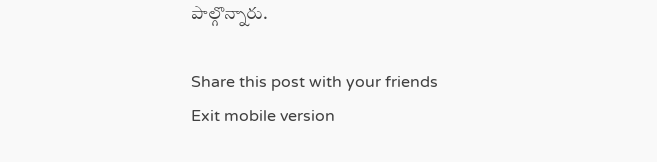పాల్గొన్నారు.

Share this post with your friends
Exit mobile version